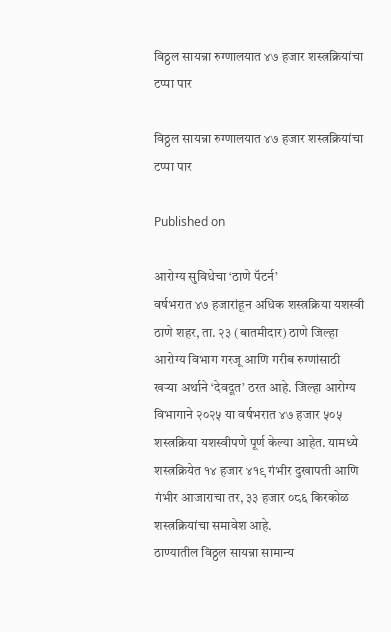विठ्ठल सायन्ना रुग्णालयात ४७ हजार शस्त्रक्रियांचा टप्पा पार

विठ्ठल सायन्ना रुग्णालयात ४७ हजार शस्त्रक्रियांचा टप्पा पार

Published on

आरोग्य सुविधेचा ‘ठाणे पॅटर्न’
वर्षभरात ४७ हजारांहून अधिक शस्त्रक्रिया यशस्वी
ठाणे शहर, ता. २३ (बातमीदार) ठाणे जिल्हा आरोग्य विभाग गरजू आणि गरीब रुग्णांसाठी खऱ्या अर्थाने ‘देवदूत’ ठरत आहे. जिल्हा आरोग्य विभागाने २०२५ या वर्षभरात ४७ हजार ५०५ शस्त्रक्रिया यशस्वीपणे पूर्ण केल्या आहेत. यामध्ये शस्त्रक्रियेत १४ हजार ४१९ गंभीर दुखापती आणि गंभीर आजाराचा तर, ३३ हजार ०८६ किरकोळ शस्त्रक्रियांचा समावेश आहे.
ठाण्यातील विठ्ठल सायन्ना सामान्य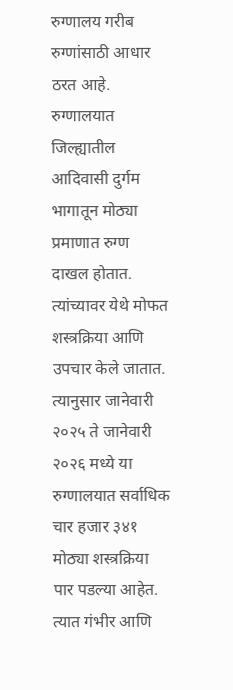रुग्णालय गरीब रुग्णांसाठी आधार ठरत आहे. रुग्णालयात जिल्ह्यातील आदिवासी दुर्गम भागातून मोठ्या प्रमाणात रुग्ण दाखल होतात. त्यांच्यावर येथे मोफत शस्त्रक्रिया आणि उपचार केले जातात. त्यानुसार जानेवारी २०२५ ते जानेवारी २०२६ मध्ये या रुग्णालयात सर्वाधिक चार हजार ३४१ मोठ्या शस्त्रक्रिया पार पडल्या आहेत. त्यात गंभीर आणि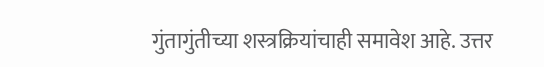गुंतागुंतीच्या शस्त्रक्रियांचाही समावेश आहे. उत्तर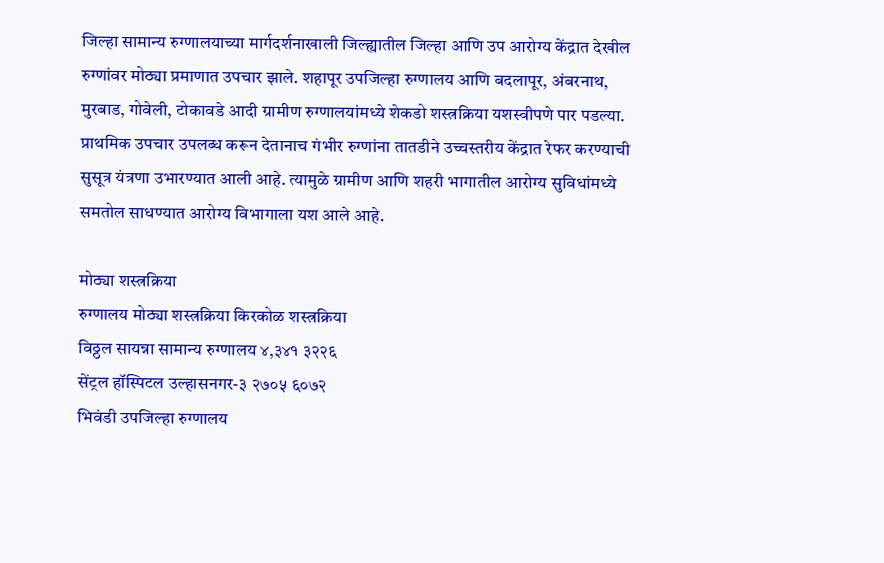जिल्हा सामान्य रुग्णालयाच्या मार्गदर्शनाखाली जिल्ह्यातील जिल्हा आणि उप आरोग्य केंद्रात देखील रुग्णांवर मोठ्या प्रमाणात उपचार झाले. शहापूर उपजिल्हा रुग्णालय आणि बदलापूर, अंबरनाथ, मुरबाड, गोवेली, टोकावडे आदी ग्रामीण रुग्णालयांमध्ये शेकडो शस्त्रक्रिया यशस्वीपणे पार पडल्या. प्राथमिक उपचार उपलब्ध करून देतानाच गंभीर रुग्णांना तातडीने उच्चस्तरीय केंद्रात रेफर करण्याची सुसूत्र यंत्रणा उभारण्यात आली आहे. त्यामुळे ग्रामीण आणि शहरी भागातील आरोग्य सुविधांमध्ये समतोल साधण्यात आरोग्य विभागाला यश आले आहे.

मोठ्या शस्त्रक्रिया
रुग्णालय मोठ्या शस्त्रक्रिया किरकोळ शस्त्रक्रिया
विठ्ठल सायन्ना सामान्य रुग्णालय ४,३४१ ३२२६
सेंट्रल हॉस्पिटल उल्हासनगर-३ २७०५ ६०७२
भिवंडी उपजिल्हा रुग्णालय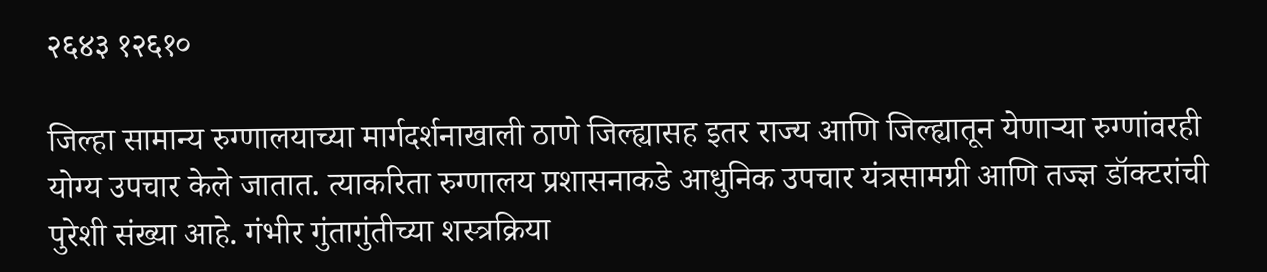२६४३ १२६१०

जिल्हा सामान्य रुग्णालयाच्या मार्गदर्शनाखाली ठाणे जिल्ह्यासह इतर राज्य आणि जिल्ह्यातून येणाऱ्या रुग्णांवरही योग्य उपचार केले जातात. त्याकरिता रुग्णालय प्रशासनाकडे आधुनिक उपचार यंत्रसामग्री आणि तज्ज्ञ डॉक्टरांची पुरेशी संख्या आहे. गंभीर गुंतागुंतीच्या शस्त्रक्रिया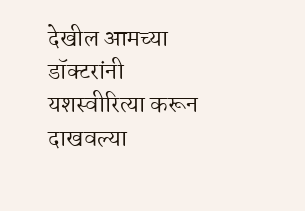देखील आमच्या डॉक्टरांनी यशस्वीरित्या करून दाखवल्या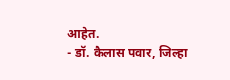आहेत.
- डॉ. कैलास पवार, जिल्हा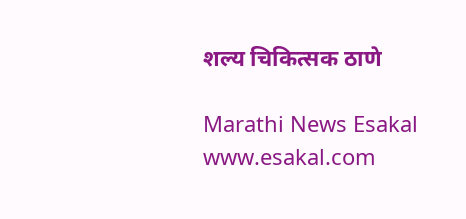शल्य चिकित्सक ठाणे

Marathi News Esakal
www.esakal.com